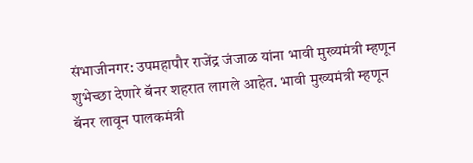संभाजीनगर: उपमहापौर राजेंद्र जंजाळ यांना भावी मुख्यमंत्री म्हणून शुभेच्छा देणारे बॅनर शहरात लागले आहेत. भावी मुख्यमंत्री म्हणून बॅनर लावून पालकमंत्री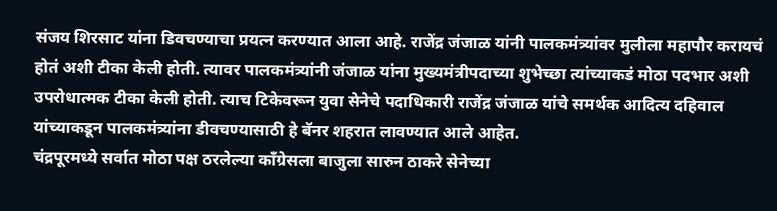संजय शिरसाट यांना डिवचण्याचा प्रयत्न करण्यात आला आहे. राजेंद्र जंजाळ यांनी पालकमंत्र्यांवर मुलीला महापौर करायचं होतं अशी टीका केली होती. त्यावर पालकमंत्र्यांनी जंजाळ यांना मुख्यमंत्रीपदाच्या शुभेच्छा त्यांच्याकडं मोठा पदभार अशी उपरोधात्मक टीका केली होती. त्याच टिकेवरून युवा सेनेचे पदाधिकारी राजेंद्र जंजाळ यांचे समर्थक आदित्य दहिवाल यांच्याकडून पालकमंत्र्यांना डीवचण्यासाठी हे बॅनर शहरात लावण्यात आले आहेत.
चंद्रपूरमध्ये सर्वात मोठा पक्ष ठरलेल्या काँग्रेसला बाजुला सारुन ठाकरे सेनेच्या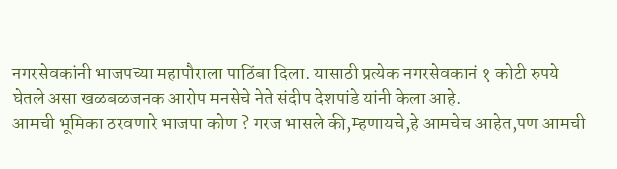नगरसेवकांनी भाजपच्या महापौराला पाठिंबा दिला. यासाठी प्रत्येक नगरसेवकानं १ कोटी रुपये घेतले असा खळबळजनक आरोप मनसेचे नेते संदीप देशपांडे यांनी केला आहे.
आमची भूमिका ठरवणारे भाजपा कोण ? गरज भासले की,म्हणायचे,हे आमचेच आहेत,पण आमची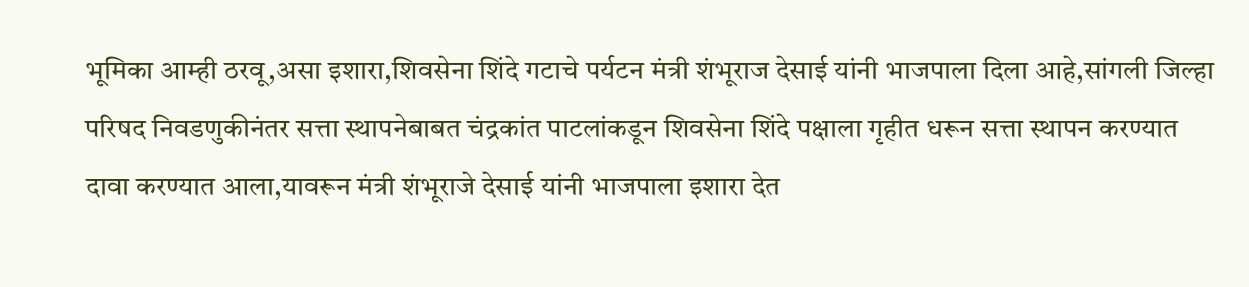भूमिका आम्ही ठरवू,असा इशारा,शिवसेना शिंदे गटाचे पर्यटन मंत्री शंभूराज देसाई यांनी भाजपाला दिला आहे,सांगली जिल्हा परिषद निवडणुकीनंतर सत्ता स्थापनेबाबत चंद्रकांत पाटलांकडून शिवसेना शिंदे पक्षाला गृहीत धरून सत्ता स्थापन करण्यात दावा करण्यात आला,यावरून मंत्री शंभूराजे देसाई यांनी भाजपाला इशारा देत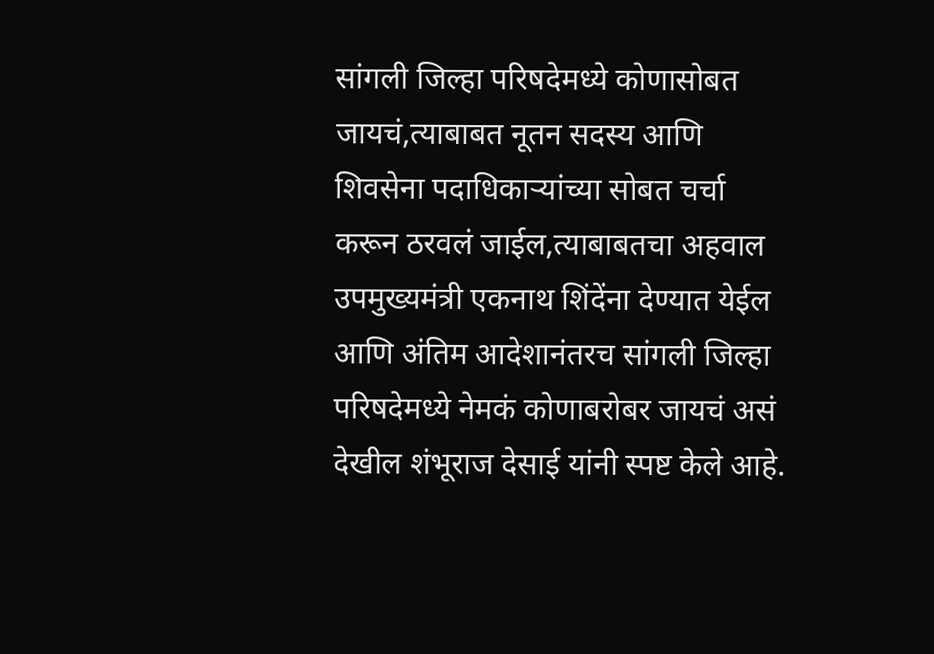सांगली जिल्हा परिषदेमध्ये कोणासोबत जायचं,त्याबाबत नूतन सदस्य आणि शिवसेना पदाधिकाऱ्यांच्या सोबत चर्चा करून ठरवलं जाईल,त्याबाबतचा अहवाल उपमुख्यमंत्री एकनाथ शिंदेंना देण्यात येईल आणि अंतिम आदेशानंतरच सांगली जिल्हा परिषदेमध्ये नेमकं कोणाबरोबर जायचं असं देखील शंभूराज देसाई यांनी स्पष्ट केले आहे.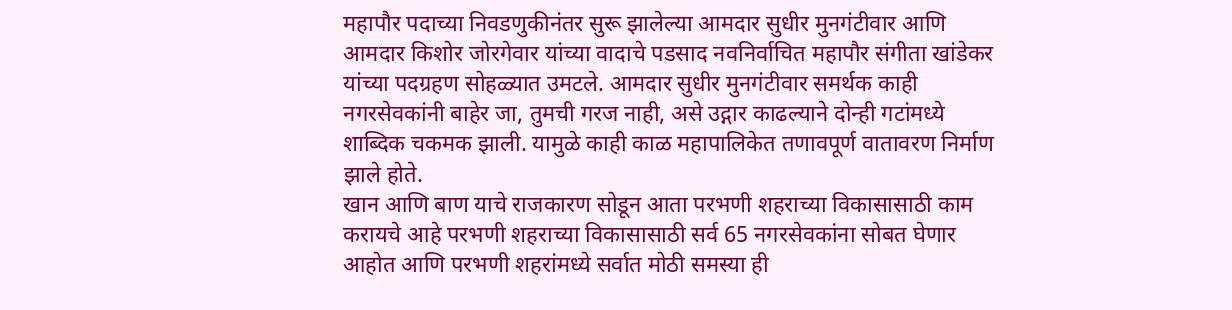महापौर पदाच्या निवडणुकीनंतर सुरू झालेल्या आमदार सुधीर मुनगंटीवार आणि आमदार किशोर जोरगेवार यांच्या वादाचे पडसाद नवनिर्वाचित महापौर संगीता खांडेकर यांच्या पदग्रहण सोहळ्यात उमटले. आमदार सुधीर मुनगंटीवार समर्थक काही नगरसेवकांनी बाहेर जा, तुमची गरज नाही, असे उद्गार काढल्याने दोन्ही गटांमध्ये शाब्दिक चकमक झाली. यामुळे काही काळ महापालिकेत तणावपूर्ण वातावरण निर्माण झाले होते.
खान आणि बाण याचे राजकारण सोडून आता परभणी शहराच्या विकासासाठी काम करायचे आहे परभणी शहराच्या विकासासाठी सर्व 65 नगरसेवकांना सोबत घेणार आहोत आणि परभणी शहरांमध्ये सर्वात मोठी समस्या ही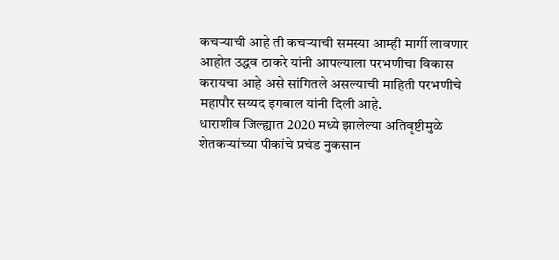कचऱ्याची आहे ती कचऱ्याची समस्या आम्ही मार्गी लावणार आहोत उद्धव ठाकरे यांनी आपल्याला परभणीचा विकास करायचा आहे असे सांगितले असल्याची माहिती परभणीचे महापौर सय्यद इगबाल यांनी दिली आहे.
धाराशीव जिल्ह्यात 2020 मध्ये झालेल्या अतिवृष्टीमुळे शेतकऱ्यांच्या पीकांचे प्रचंड नुकसान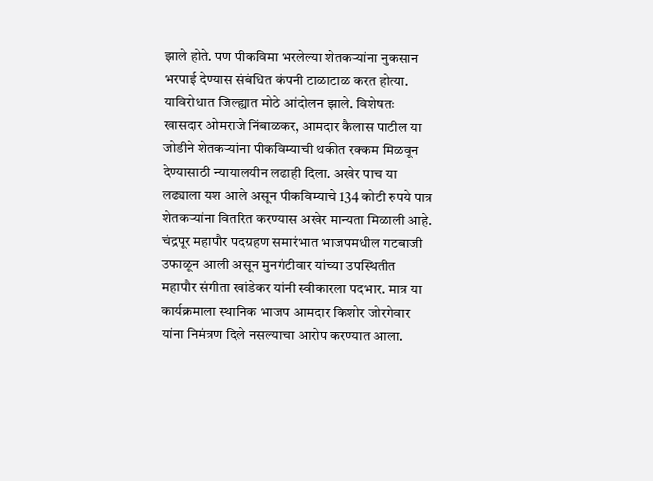झाले होते. पण पीकविमा भरलेल्या शेतकऱ्यांना नुकसान भरपाई देण्यास संबंधित कंपनी टाळाटाळ करत होत्या. याविरोधात जिल्ह्यात मोठे आंदोलन झाले. विशेषतः खासदार ओमराजे निंबाळकर, आमदार कैलास पाटील या जोडीने शेतकऱ्यांना पीकविम्याची थकीत रक्कम मिळवून देण्यासाठी न्यायालयीन लढाही दिला. अखेर पाच या लढ्याला यश आले असून पीकविम्याचे 134 कोटी रुपये पात्र शेतकऱ्यांना वितरित करण्यास अखेर मान्यता मिळाली आहे.
चंद्रपूर महापौर पदग्रहण समारंभात भाजपमधील गटबाजी उफाळून आली असून मुनगंटीवार यांच्या उपस्थितीत महापौर संगीता खांडेकर यांनी स्वीकारला पदभार. मात्र या कार्यक्रमाला स्थानिक भाजप आमदार किशोर जोरगेवार यांना निमंत्रण दिले नसल्याचा आरोप करण्यात आला.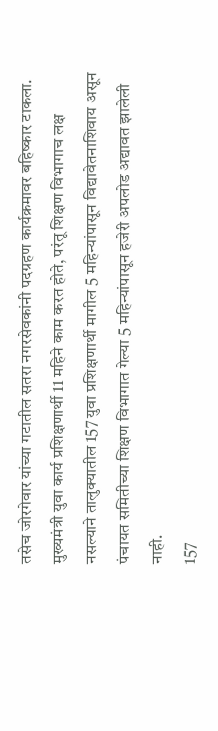तसेच जोरगेवार यांच्या गटातील सतरा नगरसेवकांनी पदग्रहण कार्यक्रमावर बहिष्कार टाकला.
मुख्यमंत्री युवा कार्य प्रशिक्षणार्थी 11 महिने काम करत होते, परंतू शिक्षण विभागाच लक्ष नसल्याने तालुक्यातील 157 युवा प्रशिक्षणार्थी मागील 5 महिन्यांपासून विद्यावेतनाशिवाय असून पंचायत समितीच्या शिक्षण विभागात गेल्या 5 महिन्यांपासून हजेरी अपलोड अद्यावत झालेली नाही.
157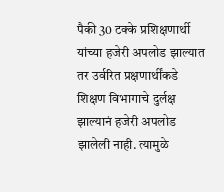पैकी 30 टक्के प्रशिक्षणार्थी यांच्या हजेरी अपलोड झाल्यात तर उर्वरित प्रक्षणार्थींकडे शिक्षण विभागाचे दुर्लक्ष झाल्यानं हजेरी अपलोड झालेली नाही. त्यामुळे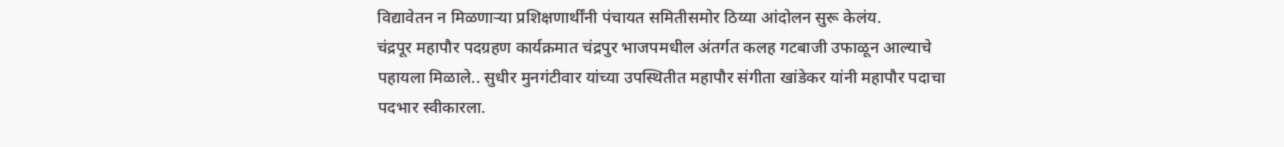विद्यावेतन न मिळणाऱ्या प्रशिक्षणार्थींनी पंचायत समितीसमोर ठिय्या आंदोलन सुरू केलंय.
चंद्रपूर महापौर पदग्रहण कार्यक्रमात चंद्रपुर भाजपमधील अंतर्गत कलह गटबाजी उफाळून आल्याचे पहायला मिळाले.. सुधीर मुनगंटीवार यांच्या उपस्थितीत महापौर संगीता खांडेकर यांनी महापौर पदाचा पदभार स्वीकारला.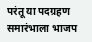परंतू या पदग्रहण समारंभाला भाजप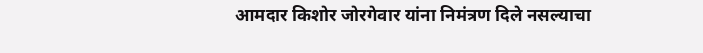आमदार किशोर जोरगेवार यांना निमंत्रण दिले नसल्याचा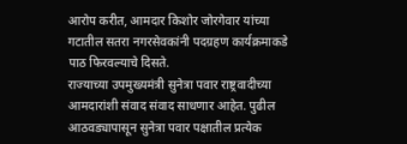आरोप करीत, आमदार किशोर जोरगेवार यांच्या गटातील सतरा नगरसेवकांनी पदग्रहण कार्यक्रमाकडे पाठ फिरवल्याचे दिसते.
राज्याच्या उपमुख्यमंत्री सुनेत्रा पवार राष्ट्रवादीच्या आमदारांशी संवाद संवाद साधणार आहेत. पुढील आठवड्यापासून सुनेत्रा पवार पक्षातील प्रत्येक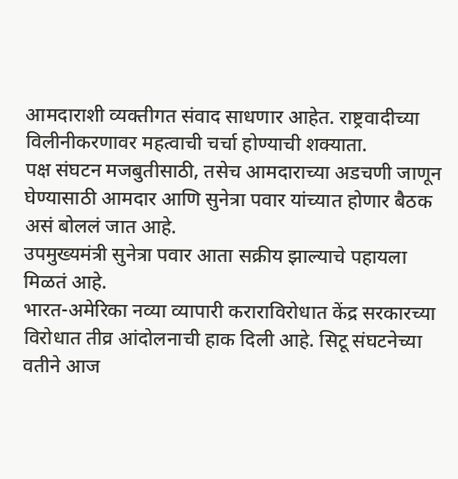आमदाराशी व्यक्तीगत संवाद साधणार आहेत. राष्ट्रवादीच्या विलीनीकरणावर महत्वाची चर्चा होण्याची शक्याता.
पक्ष संघटन मजबुतीसाठी, तसेच आमदाराच्या अडचणी जाणून घेण्यासाठी आमदार आणि सुनेत्रा पवार यांच्यात होणार बैठक असं बोललं जात आहे.
उपमुख्यमंत्री सुनेत्रा पवार आता सक्रीय झाल्याचे पहायला मिळतं आहे.
भारत-अमेरिका नव्या व्यापारी कराराविरोधात केंद्र सरकारच्या विरोधात तीव्र आंदोलनाची हाक दिली आहे. सिटू संघटनेच्या वतीने आज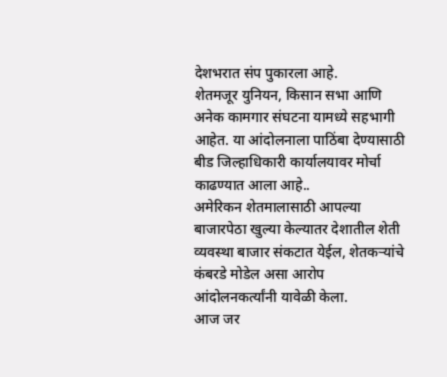देशभरात संप पुकारला आहे.
शेतमजूर युनियन, किसान सभा आणि अनेक कामगार संघटना यामध्ये सहभागी आहेत. या आंदोलनाला पाठिंबा देण्यासाठी बीड जिल्हाधिकारी कार्यालयावर मोर्चा काढण्यात आला आहे..
अमेरिकन शेतमालासाठी आपल्या बाजारपेठा खुल्या केल्यातर देशातील शेती व्यवस्था बाजार संकटात येईल, शेतकऱ्यांचे कंबरडे मोडेल असा आरोप आंदोलनकर्त्यांनी यावेळी केला.
आज जर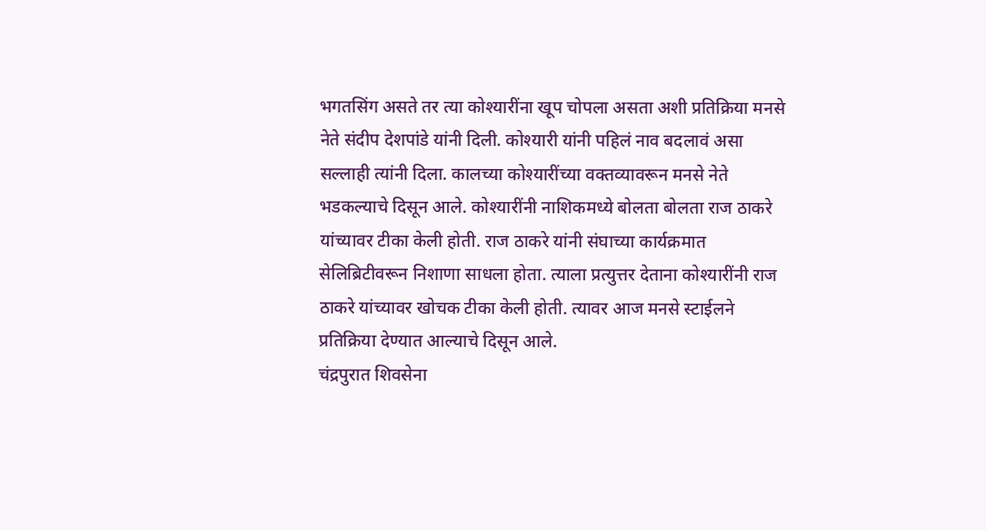भगतसिंग असते तर त्या कोश्यारींना खूप चोपला असता अशी प्रतिक्रिया मनसे नेते संदीप देशपांडे यांनी दिली. कोश्यारी यांनी पहिलं नाव बदलावं असा सल्लाही त्यांनी दिला. कालच्या कोश्यारींच्या वक्तव्यावरून मनसे नेते भडकल्याचे दिसून आले. कोश्यारींनी नाशिकमध्ये बोलता बोलता राज ठाकरे यांच्यावर टीका केली होती. राज ठाकरे यांनी संघाच्या कार्यक्रमात सेलिब्रिटीवरून निशाणा साधला होता. त्याला प्रत्युत्तर देताना कोश्यारींनी राज ठाकरे यांच्यावर खोचक टीका केली होती. त्यावर आज मनसे स्टाईलने प्रतिक्रिया देण्यात आल्याचे दिसून आले.
चंद्रपुरात शिवसेना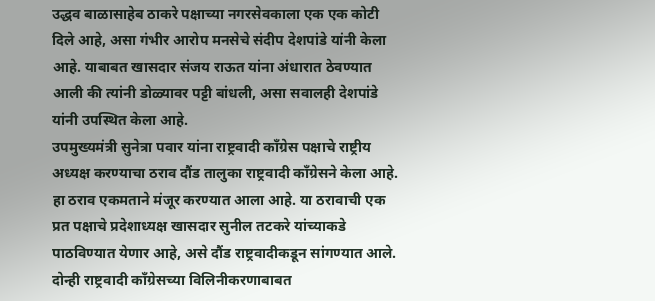उद्धव बाळासाहेब ठाकरे पक्षाच्या नगरसेवकाला एक एक कोटी दिले आहे, असा गंभीर आरोप मनसेचे संदीप देशपांडे यांनी केला आहे. याबाबत खासदार संजय राऊत यांना अंधारात ठेवण्यात आली की त्यांनी डोळ्यावर पट्टी बांधली, असा सवालही देशपांडे यांनी उपस्थित केला आहे.
उपमुख्यमंत्री सुनेत्रा पवार यांना राष्ट्रवादी काँग्रेस पक्षाचे राष्ट्रीय अध्यक्ष करण्याचा ठराव दौंड तालुका राष्ट्रवादी काँग्रेसने केला आहे. हा ठराव एकमताने मंजूर करण्यात आला आहे. या ठरावाची एक प्रत पक्षाचे प्रदेशाध्यक्ष खासदार सुनील तटकरे यांच्याकडे पाठविण्यात येणार आहे, असे दौंड राष्ट्रवादीकडून सांगण्यात आले.
दोन्ही राष्ट्रवादी काँग्रेसच्या विलिनीकरणाबाबत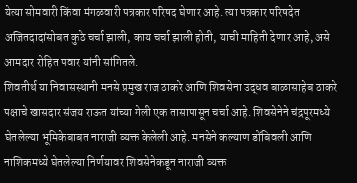येत्या सोमवारी किंवा मंगळवारी पत्रकार परिषद घेणार आहे. त्या पत्रकार परिषदेत अजितदादांसोबत कुठे चर्चा झाली, काय चर्चा झाली होती, याची माहिती देणार आहे, असे आमदार रोहित पवार यांनी सांगितले.
शिवतीर्थ या निवासस्थानी मनसे प्रमुख राज ठाकरे आणि शिवसेना उद्धव बाळासाहेब ठाकरे पक्षाचे खासदार संजय राऊत यांच्या गेली एक तासापासून चर्चा आहे. शिवसेनेने चंद्रपूरमध्ये घेतलेल्या भूमिकेबाबत नाराजी व्यक्त केलेली आहे. मनसेने कल्याण डोंबिवली आणि नाशिकमध्ये घेतलेल्या निर्णयावर शिवसेनेकडून नाराजी व्यक्त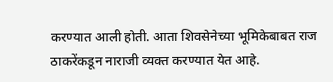करण्यात आली होती. आता शिवसेनेच्या भूमिकेबाबत राज ठाकरेंकडून नाराजी व्यक्त करण्यात येत आहे.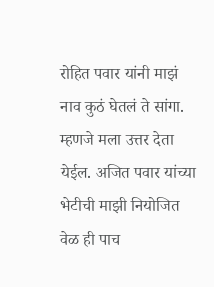रोहित पवार यांनी माझं नाव कुठं घेतलं ते सांगा. म्हणजे मला उत्तर देता येईल. अजित पवार यांच्या भेटीची माझी नियोजित वेळ ही पाच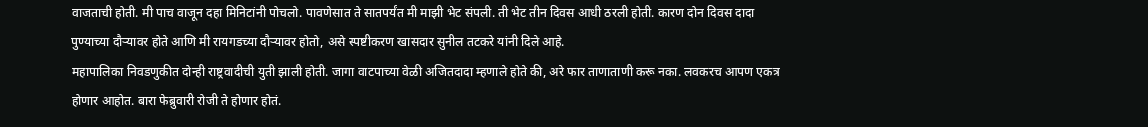वाजताची होती. मी पाच वाजून दहा मिनिटांनी पोचलो. पावणेसात ते सातपर्यंत मी माझी भेट संपली. ती भेट तीन दिवस आधी ठरली होती. कारण दोन दिवस दादा पुण्याच्या दौऱ्यावर होते आणि मी रायगडच्या दौऱ्यावर होतो, असे स्पष्टीकरण खासदार सुनील तटकरे यांनी दिले आहे.
महापालिका निवडणुकीत दोन्ही राष्ट्रवादीची युती झाली होती. जागा वाटपाच्या वेळी अजितदादा म्हणाले होते की, अरे फार ताणाताणी करू नका. लवकरच आपण एकत्र होणार आहोत. बारा फेब्रुवारी रोजी ते होणार होतं.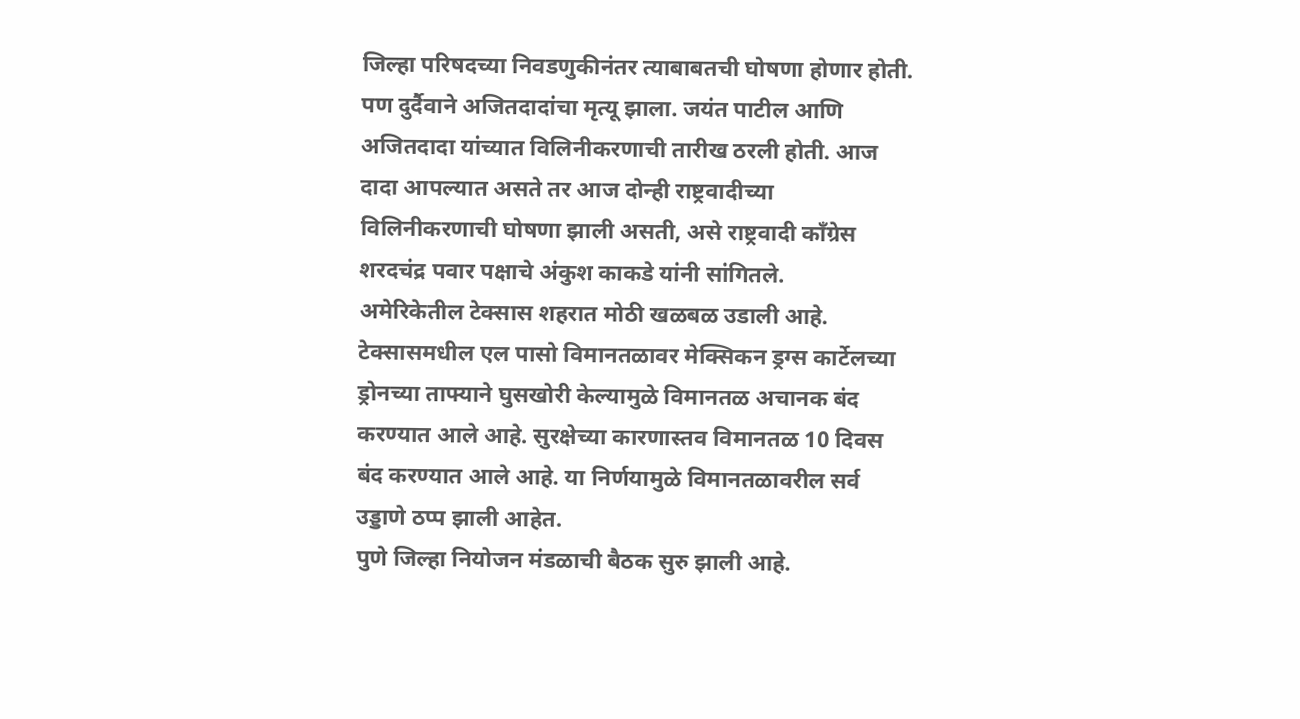जिल्हा परिषदच्या निवडणुकीनंतर त्याबाबतची घोषणा होणार होती. पण दुर्दैवाने अजितदादांचा मृत्यू झाला. जयंत पाटील आणि अजितदादा यांच्यात विलिनीकरणाची तारीख ठरली होती. आज दादा आपल्यात असते तर आज दोन्ही राष्ट्रवादीच्या विलिनीकरणाची घोषणा झाली असती, असे राष्ट्रवादी काँग्रेस शरदचंद्र पवार पक्षाचे अंकुश काकडे यांनी सांगितले.
अमेरिकेतील टेक्सास शहरात मोठी खळबळ उडाली आहे. टेक्सासमधील एल पासो विमानतळावर मेक्सिकन ड्रग्स कार्टेलच्या ड्रोनच्या ताफ्याने घुसखोरी केल्यामुळे विमानतळ अचानक बंद करण्यात आले आहे. सुरक्षेच्या कारणास्तव विमानतळ 10 दिवस बंद करण्यात आले आहे. या निर्णयामुळे विमानतळावरील सर्व उड्डाणे ठप्प झाली आहेत.
पुणे जिल्हा नियोजन मंडळाची बैठक सुरु झाली आहे.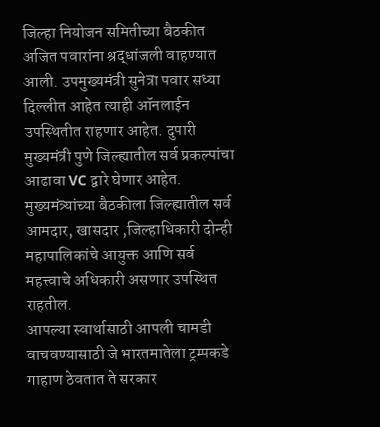जिल्हा नियोजन समितीच्या बैठकीत अजित पवारांना श्रद्धांजली वाहण्यात आली. उपमुख्यमंत्री सुनेत्रा पवार सध्या दिल्लीत आहेत त्याही ऑनलाईन उपस्थितीत राहणार आहेत. दुपारी मुख्यमंत्री पुणे जिल्ह्यातील सर्व प्रकल्पांचा आढावा VC द्वारे घेणार आहेत. मुख्यमंत्र्यांच्या बैठकीला जिल्ह्यातील सर्व आमदार, खासदार ,जिल्हाधिकारी दोन्ही महापालिकांचे आयुक्त आणि सर्व महत्त्वाचे अधिकारी असणार उपस्थित राहतील.
आपल्या स्वार्थासाठी आपली चामडी वाचवण्यासाठी जे भारतमातेला ट्रम्पकडे गाहाण ठेवतात ते सरकार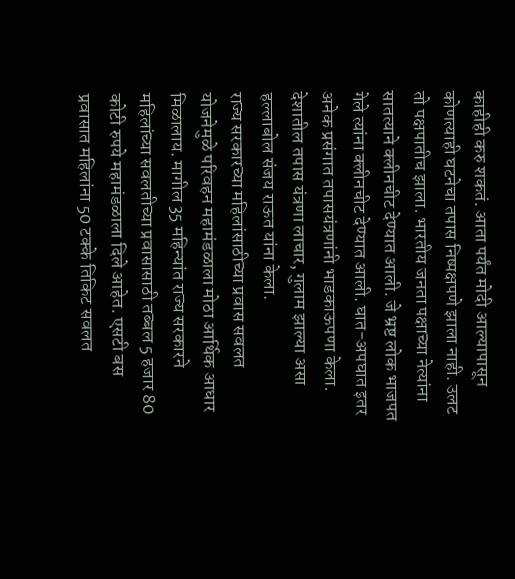काहीही करु शकतं. आता पर्यंत मोदी आल्यापासून कोणत्याही घटनेचा तपास निष्पक्षपणे झाला नाही. उलट तो पक्षपातीच झाला. भारतीय जनता पक्षाच्या नेत्यांना सातत्याने क्लीनचीट देण्यात आली. जे भ्रष्ट लोक भाजपत गेले त्यांना क्लीनचीट देण्यात आली. घात-अपघात इतर अनेक प्रसंगात तपासयंत्रणांनी भाडकाऊपणा केला. देशातील तपास यंत्रणा लाचार, गुलाम झाल्या असा हल्लाबोल संजय राऊत यांना केला.
राज्य सरकारच्या महिलांसाठीच्या प्रवास सवलत योजनेमुळे परिवहन महामंडळाला मोठा आर्थिक आधार मिळालाय. मागील 35 महिन्यांत राज्य सरकारने महिलांच्या सवलतीच्या प्रवासासाठी तब्बल 5 हजार 80 कोटी रुपये महामंडळाला दिले आहेत. एसटी बस प्रवासात महिलांना 50 टक्के तिकिट सवलत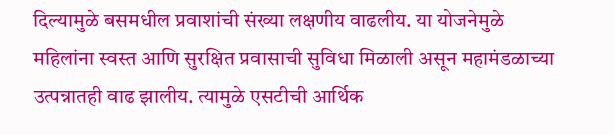दिल्यामुळे बसमधील प्रवाशांची संख्या लक्षणीय वाढलीय. या योजनेमुळे महिलांना स्वस्त आणि सुरक्षित प्रवासाची सुविधा मिळाली असून महामंडळाच्या उत्पन्नातही वाढ झालीय. त्यामुळे एसटीची आर्थिक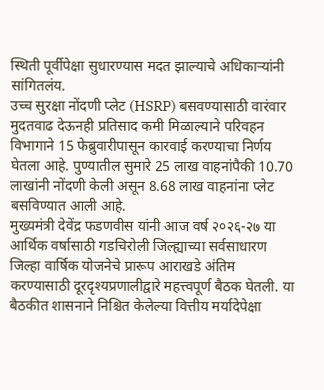स्थिती पूर्वीपेक्षा सुधारण्यास मदत झाल्याचे अधिकाऱ्यांनी सांगितलंय.
उच्च सुरक्षा नोंदणी प्लेट (HSRP) बसवण्यासाठी वारंवार मुदतवाढ देऊनही प्रतिसाद कमी मिळाल्याने परिवहन विभागाने 15 फेब्रुवारीपासून कारवाई करण्याचा निर्णय घेतला आहे. पुण्यातील सुमारे 25 लाख वाहनांपैकी 10.70 लाखांनी नोंदणी केली असून 8.68 लाख वाहनांना प्लेट बसविण्यात आली आहे.
मुख्यमंत्री देवेंद्र फडणवीस यांनी आज वर्ष २०२६-२७ या आर्थिक वर्षासाठी गडचिरोली जिल्ह्याच्या सर्वसाधारण जिल्हा वार्षिक योजनेचे प्रारूप आराखडे अंतिम करण्यासाठी दूरदृश्यप्रणालीद्वारे महत्त्वपूर्ण बैठक घेतली. या बैठकीत शासनाने निश्चित केलेल्या वित्तीय मर्यादेपेक्षा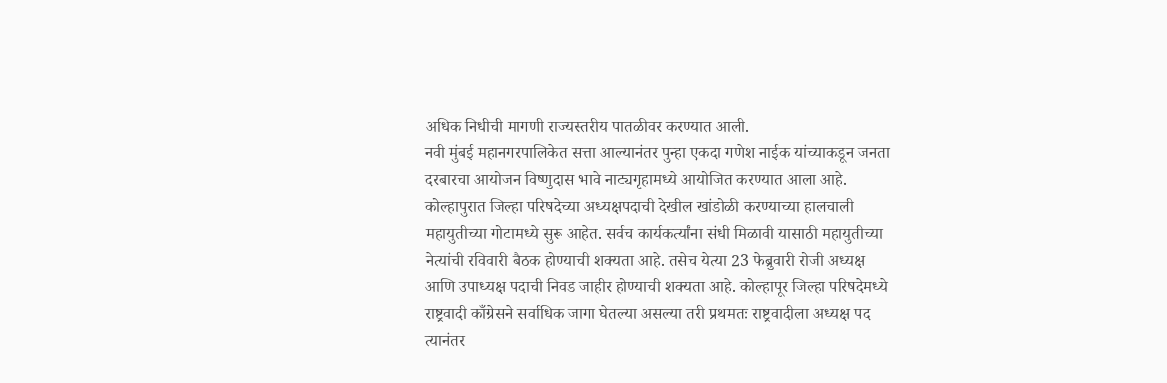अधिक निधीची मागणी राज्यस्तरीय पातळीवर करण्यात आली.
नवी मुंबई महानगरपालिकेत सत्ता आल्यानंतर पुन्हा एकदा गणेश नाईक यांच्याकडून जनता दरबारचा आयोजन विष्णुदास भावे नाट्यगृहामध्ये आयोजित करण्यात आला आहे.
कोल्हापुरात जिल्हा परिषदेच्या अध्यक्षपदाची देखील खांडोळी करण्याच्या हालचाली महायुतीच्या गोटामध्ये सुरू आहेत. सर्वच कार्यकर्त्यांना संधी मिळावी यासाठी महायुतीच्या नेत्यांची रविवारी बैठक होण्याची शक्यता आहे. तसेच येत्या 23 फेब्रुवारी रोजी अध्यक्ष आणि उपाध्यक्ष पदाची निवड जाहीर होण्याची शक्यता आहे. कोल्हापूर जिल्हा परिषदेमध्ये राष्ट्रवादी काँग्रेसने सर्वाधिक जागा घेतल्या असल्या तरी प्रथमतः राष्ट्रवादीला अध्यक्ष पद त्यानंतर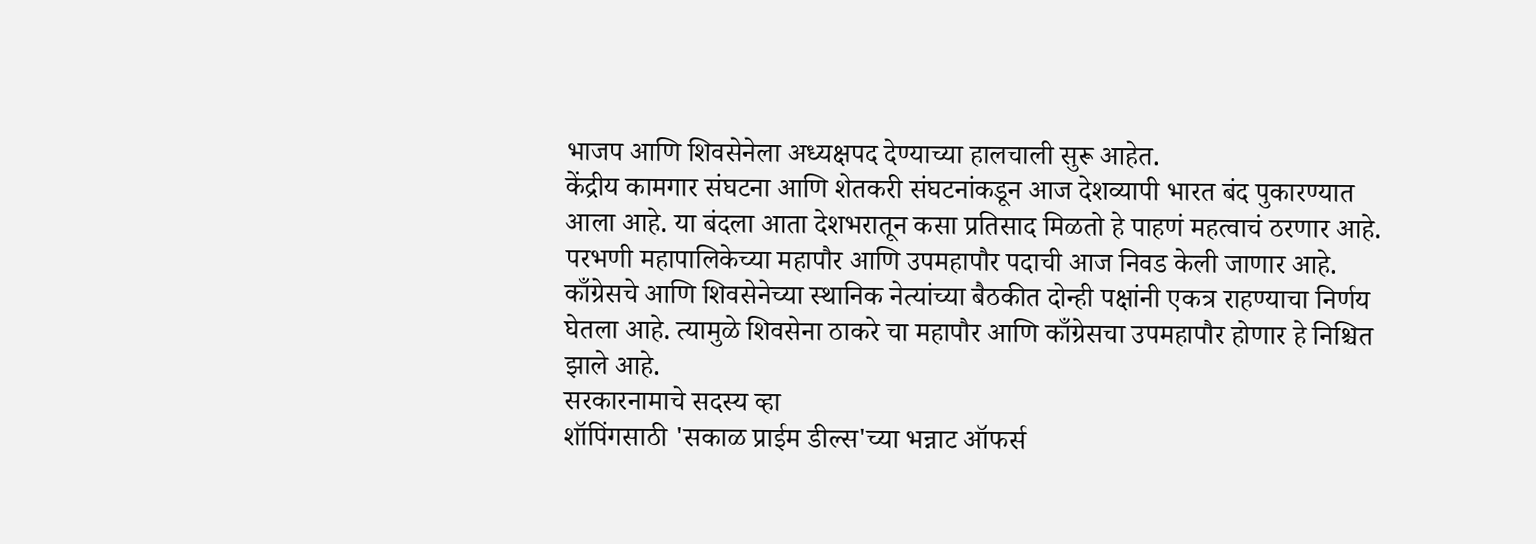भाजप आणि शिवसेनेला अध्यक्षपद देण्याच्या हालचाली सुरू आहेत.
केंद्रीय कामगार संघटना आणि शेतकरी संघटनांकडून आज देशव्यापी भारत बंद पुकारण्यात आला आहे. या बंदला आता देशभरातून कसा प्रतिसाद मिळतो हे पाहणं महत्वाचं ठरणार आहे.
परभणी महापालिकेच्या महापौर आणि उपमहापौर पदाची आज निवड केली जाणार आहे. काँग्रेसचे आणि शिवसेनेच्या स्थानिक नेत्यांच्या बैठकीत दोन्ही पक्षांनी एकत्र राहण्याचा निर्णय घेतला आहे. त्यामुळे शिवसेना ठाकरे चा महापौर आणि काँग्रेसचा उपमहापौर होणार हे निश्चित झाले आहे.
सरकारनामाचे सदस्य व्हा
शॉपिंगसाठी 'सकाळ प्राईम डील्स'च्या भन्नाट ऑफर्स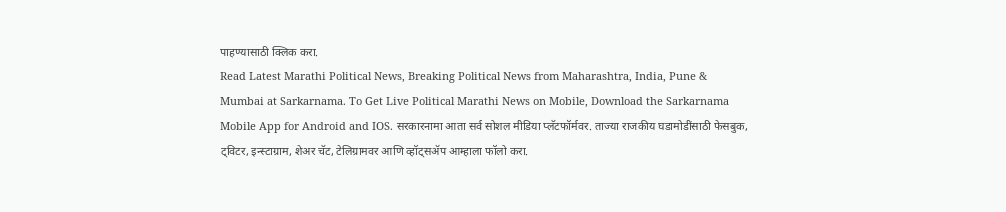पाहण्यासाठी क्लिक करा.
Read Latest Marathi Political News, Breaking Political News from Maharashtra, India, Pune & Mumbai at Sarkarnama. To Get Live Political Marathi News on Mobile, Download the Sarkarnama Mobile App for Android and IOS. सरकारनामा आता सर्व सोशल मीडिया प्लॅटफॉर्मवर. ताज्या राजकीय घडामोडींसाठी फेसबुक, ट्विटर, इन्स्टाग्राम, शेअर चॅट, टेलिग्रामवर आणि व्हॉट्सॲप आम्हाला फॉलो करा.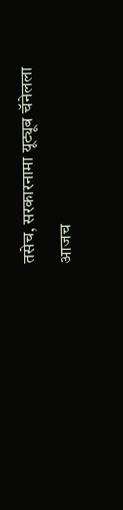तसेच, सरकारनामा यूट्यूब चॅनेलला आजच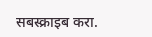सबस्क्राइब करा.